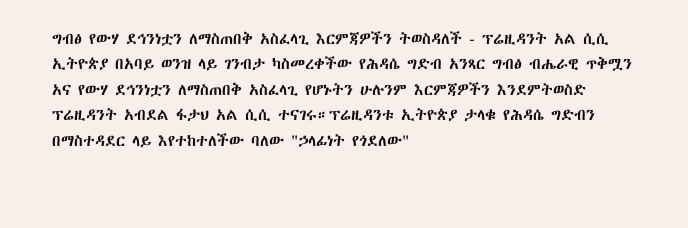ግብፅ የውሃ ደኅንነቷን ለማስጠበቅ አስፈላጊ እርምጃዎችን ትወስዳለች - ፕሬዚዳንት አል ሲሲ
ኢትዮጵያ በአባይ ወንዝ ላይ ገንብታ ካስመረቀችው የሕዳሴ ግድብ አንጻር ግብፅ ብሔራዊ ጥቅሟን አና የውሃ ደኅንነቷን ለማስጠበቅ አስፈላጊ የሆኑትን ሁሉንም እርምጃዎችን እንደምትወስድ ፕሬዚዳንት አብደል ፋታህ አል ሲሲ ተናገሩ።ፕሬዚዳንቱ ኢትዮጵያ ታላቁ የሕዳሴ ግድብን በማስተዳደር ላይ እየተከተለችው ባለው "ኃላፊነት የጎደለው"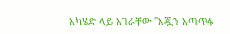አካሄድ ላይ አገራቸው "እጇን አጣጥፋ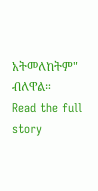አትመለከትም" ብለዋል።
Read the full story